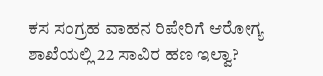ಕಸ ಸಂಗ್ರಹ ವಾಹನ ರಿಪೇರಿಗೆ ಆರೋಗ್ಯ ಶಾಖೆಯಲ್ಲಿ 22 ಸಾವಿರ ಹಣ ಇಲ್ವಾ?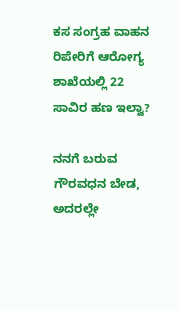ಕಸ ಸಂಗ್ರಹ ವಾಹನ ರಿಪೇರಿಗೆ ಆರೋಗ್ಯ ಶಾಖೆಯಲ್ಲಿ 22 ಸಾವಿರ ಹಣ ಇಲ್ವಾ?

ನನಗೆ ಬರುವ ಗೌರವಧನ ಬೇಡ, ಅದರಲ್ಲೇ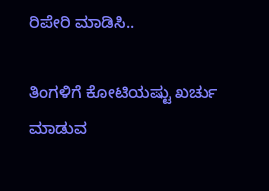ರಿಪೇರಿ ಮಾಡಿಸಿ..

ತಿಂಗಳಿಗೆ ಕೋಟಿಯಷ್ಟು ಖರ್ಚು ಮಾಡುವ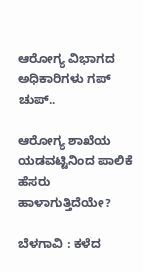ಆರೋಗ್ಯ ವಿಭಾಗದ ಅಧಿಕಾರಿಗಳು ಗಪ್ ಚುಪ್..

ಆರೋಗ್ಯ ಶಾಖೆಯ ಯಡವಟ್ಟಿನಿಂದ ಪಾಲಿಕೆ ಹೆಸರು ಹಾಳಾಗುತ್ತಿದೆಯೇ?

ಬೆಳಗಾವಿ : ಕಳೆದ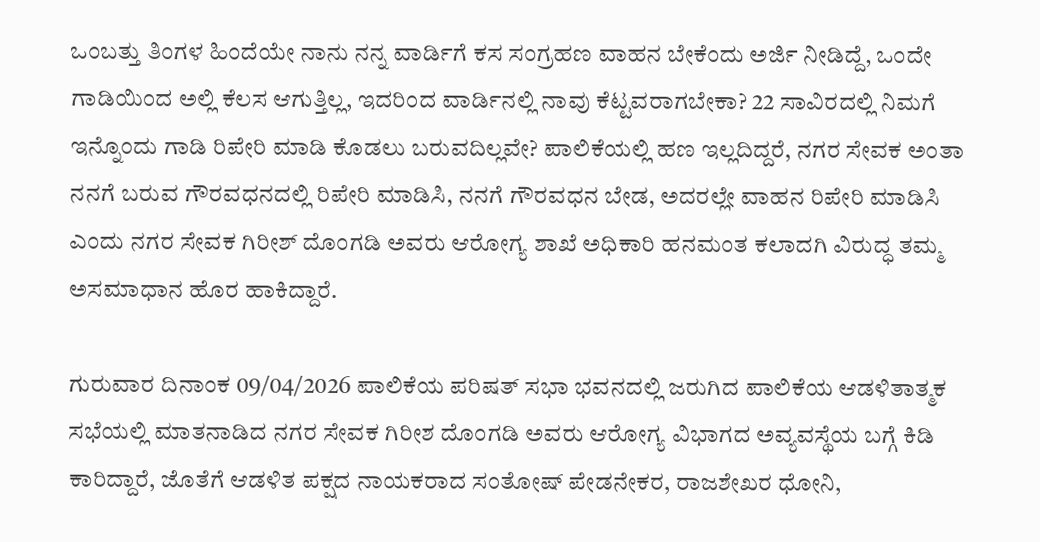ಒಂಬತ್ತು ತಿಂಗಳ ಹಿಂದೆಯೇ ನಾನು ನನ್ನ ವಾರ್ಡಿಗೆ ಕಸ ಸಂಗ್ರಹಣ ವಾಹನ ಬೇಕೆಂದು ಅರ್ಜಿ ನೀಡಿದ್ದೆ, ಒಂದೇ ಗಾಡಿಯಿಂದ ಅಲ್ಲಿ ಕೆಲಸ ಆಗುತ್ತಿಲ್ಲ, ಇದರಿಂದ ವಾರ್ಡಿನಲ್ಲಿ ನಾವು ಕೆಟ್ಟವರಾಗಬೇಕಾ? 22 ಸಾವಿರದಲ್ಲಿ ನಿಮಗೆ ಇನ್ನೊಂದು ಗಾಡಿ ರಿಪೇರಿ ಮಾಡಿ ಕೊಡಲು ಬರುವದಿಲ್ಲವೇ? ಪಾಲಿಕೆಯಲ್ಲಿ ಹಣ ಇಲ್ಲದಿದ್ದರೆ, ನಗರ ಸೇವಕ ಅಂತಾ ನನಗೆ ಬರುವ ಗೌರವಧನದಲ್ಲಿ ರಿಪೇರಿ ಮಾಡಿಸಿ, ನನಗೆ ಗೌರವಧನ ಬೇಡ, ಅದರಲ್ಲೇ ವಾಹನ ರಿಪೇರಿ ಮಾಡಿಸಿ ಎಂದು ನಗರ ಸೇವಕ ಗಿರೀಶ್ ದೊಂಗಡಿ ಅವರು ಆರೋಗ್ಯ ಶಾಖೆ ಅಧಿಕಾರಿ ಹನಮಂತ ಕಲಾದಗಿ ವಿರುದ್ಧ ತಮ್ಮ ಅಸಮಾಧಾನ ಹೊರ ಹಾಕಿದ್ದಾರೆ.

ಗುರುವಾರ ದಿನಾಂಕ 09/04/2026 ಪಾಲಿಕೆಯ ಪರಿಷತ್ ಸಭಾ ಭವನದಲ್ಲಿ ಜರುಗಿದ ಪಾಲಿಕೆಯ ಆಡಳಿತಾತ್ಮಕ ಸಭೆಯಲ್ಲಿ ಮಾತನಾಡಿದ ನಗರ ಸೇವಕ ಗಿರೀಶ ದೊಂಗಡಿ ಅವರು ಆರೋಗ್ಯ ವಿಭಾಗದ ಅವ್ಯವಸ್ಥೆಯ ಬಗ್ಗೆ ಕಿಡಿ ಕಾರಿದ್ದಾರೆ, ಜೊತೆಗೆ ಆಡಳಿತ ಪಕ್ಷದ ನಾಯಕರಾದ ಸಂತೋಷ್ ಪೇಡನೇಕರ, ರಾಜಶೇಖರ ಧೋನಿ,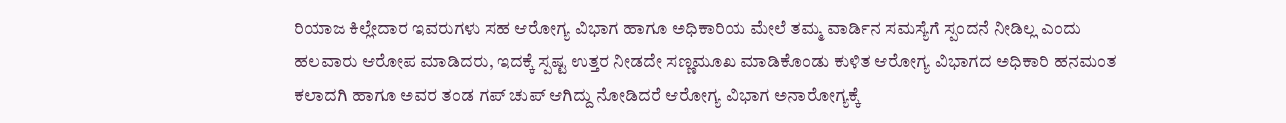ರಿಯಾಜ ಕಿಲ್ಲೇದಾರ ಇವರುಗಳು ಸಹ ಆರೋಗ್ಯ ವಿಭಾಗ ಹಾಗೂ ಅಧಿಕಾರಿಯ ಮೇಲೆ ತಮ್ಮ ವಾರ್ಡಿನ ಸಮಸ್ಯೆಗೆ ಸ್ಪಂದನೆ ನೀಡಿಲ್ಲ ಎಂದು ಹಲವಾರು ಆರೋಪ ಮಾಡಿದರು, ಇದಕ್ಕೆ ಸ್ಪಷ್ಟ ಉತ್ತರ ನೀಡದೇ ಸಣ್ಣಮೂಖ ಮಾಡಿಕೊಂಡು ಕುಳಿತ ಆರೋಗ್ಯ ವಿಭಾಗದ ಅಧಿಕಾರಿ ಹನಮಂತ ಕಲಾದಗಿ ಹಾಗೂ ಅವರ ತಂಡ ಗಪ್ ಚುಪ್ ಆಗಿದ್ದು ನೋಡಿದರೆ ಆರೋಗ್ಯ ವಿಭಾಗ ಅನಾರೋಗ್ಯಕ್ಕೆ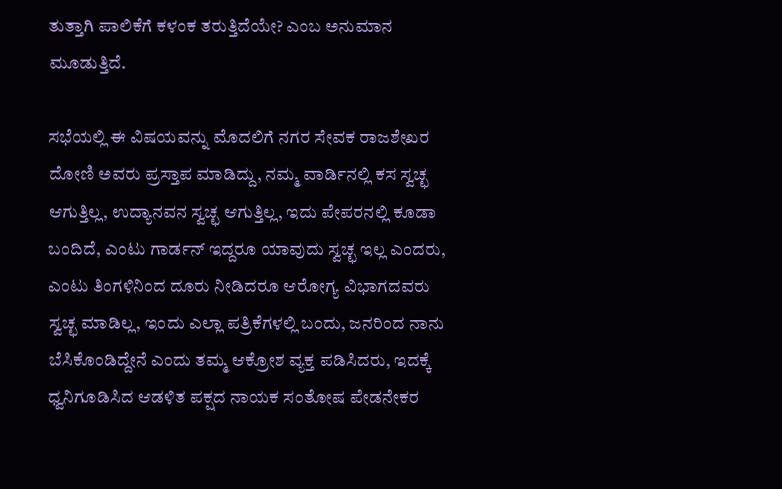ತುತ್ತಾಗಿ ಪಾಲಿಕೆಗೆ ಕಳಂಕ ತರುತ್ತಿದೆಯೇ? ಎಂಬ ಅನುಮಾನ ಮೂಡುತ್ತಿದೆ.

ಸಭೆಯಲ್ಲಿ ಈ ವಿಷಯವನ್ನು ಮೊದಲಿಗೆ ನಗರ ಸೇವಕ ರಾಜಶೇಖರ ದೋಣಿ ಅವರು ಪ್ರಸ್ತಾಪ ಮಾಡಿದ್ದು, ನಮ್ಮ ವಾರ್ಡಿನಲ್ಲಿ ಕಸ ಸ್ವಚ್ಛ ಆಗುತ್ತಿಲ್ಲ, ಉದ್ಯಾನವನ ಸ್ವಚ್ಛ ಆಗುತ್ತಿಲ್ಲ, ಇದು ಪೇಪರನಲ್ಲಿ ಕೂಡಾ ಬಂದಿದೆ, ಎಂಟು ಗಾರ್ಡನ್ ಇದ್ದರೂ ಯಾವುದು ಸ್ವಚ್ಛ ಇಲ್ಲ ಎಂದರು, ಎಂಟು ತಿಂಗಳಿನಿಂದ ದೂರು ನೀಡಿದರೂ ಆರೋಗ್ಯ ವಿಭಾಗದವರು ಸ್ವಚ್ಛ ಮಾಡಿಲ್ಲ, ಇಂದು ಎಲ್ಲಾ ಪತ್ರಿಕೆಗಳಲ್ಲಿ ಬಂದು, ಜನರಿಂದ ನಾನು ಬೆಸಿಕೊಂಡಿದ್ದೇನೆ ಎಂದು ತಮ್ಮ ಆಕ್ರೋಶ ವ್ಯಕ್ತ ಪಡಿಸಿದರು, ಇದಕ್ಕೆ ಧ್ವನಿಗೂಡಿಸಿದ ಆಡಳಿತ ಪಕ್ಷದ ನಾಯಕ ಸಂತೋಷ ಪೇಡನೇಕರ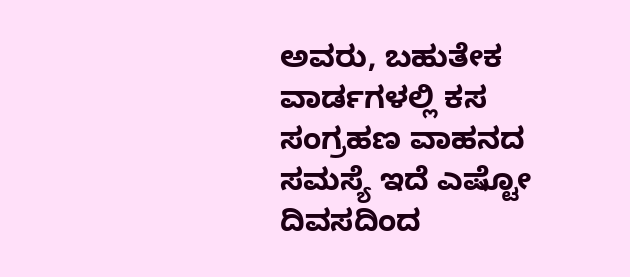ಅವರು, ಬಹುತೇಕ ವಾರ್ಡಗಳಲ್ಲಿ ಕಸ ಸಂಗ್ರಹಣ ವಾಹನದ ಸಮಸ್ಯೆ ಇದೆ ಎಷ್ಟೋ ದಿವಸದಿಂದ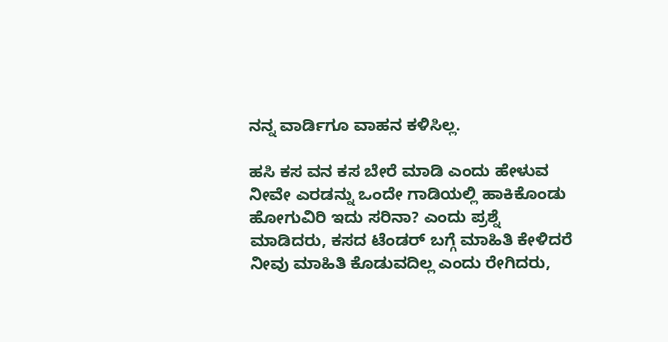ನನ್ನ ವಾರ್ಡಿಗೂ ವಾಹನ ಕಳಿಸಿಲ್ಲ.

ಹಸಿ ಕಸ ವನ ಕಸ ಬೇರೆ ಮಾಡಿ ಎಂದು ಹೇಳುವ ನೀವೇ ಎರಡನ್ನು ಒಂದೇ ಗಾಡಿಯಲ್ಲಿ ಹಾಕಿಕೊಂಡು ಹೋಗುವಿರಿ ಇದು ಸರಿನಾ? ಎಂದು ಪ್ರಶ್ನೆ ಮಾಡಿದರು, ಕಸದ ಟೆಂಡರ್ ಬಗ್ಗೆ ಮಾಹಿತಿ ಕೇಳಿದರೆ ನೀವು ಮಾಹಿತಿ ಕೊಡುವದಿಲ್ಲ ಎಂದು ರೇಗಿದರು,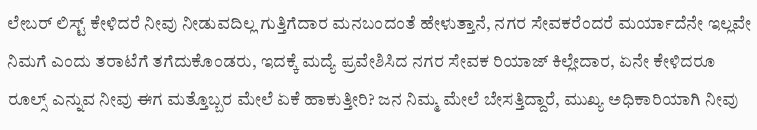ಲೇಬರ್ ಲಿಸ್ಟ್ ಕೇಳಿದರೆ ನೀವು ನೀಡುವದಿಲ್ಲ ಗುತ್ತಿಗೆದಾರ ಮನಬಂದಂತೆ ಹೇಳುತ್ತಾನೆ, ನಗರ ಸೇವಕರೆಂದರೆ ಮರ್ಯಾದೆನೇ ಇಲ್ಲವೇ ನಿಮಗೆ ಎಂದು ತರಾಟೆಗೆ ತಗೆದುಕೊಂಡರು, ಇದಕ್ಕೆ ಮದ್ಯೆ ಪ್ರವೇಶಿಸಿದ ನಗರ ಸೇವಕ ರಿಯಾಜ್ ಕಿಲ್ಲೇದಾರ, ಏನೇ ಕೇಳಿದರೂ ರೂಲ್ಸ್ ಎನ್ನುವ ನೀವು ಈಗ ಮತ್ತೊಬ್ಬರ ಮೇಲೆ ಏಕೆ ಹಾಕುತ್ತೀರಿ? ಜನ ನಿಮ್ಮ ಮೇಲೆ ಬೇಸತ್ತಿದ್ದಾರೆ, ಮುಖ್ಯ ಅಧಿಕಾರಿಯಾಗಿ ನೀವು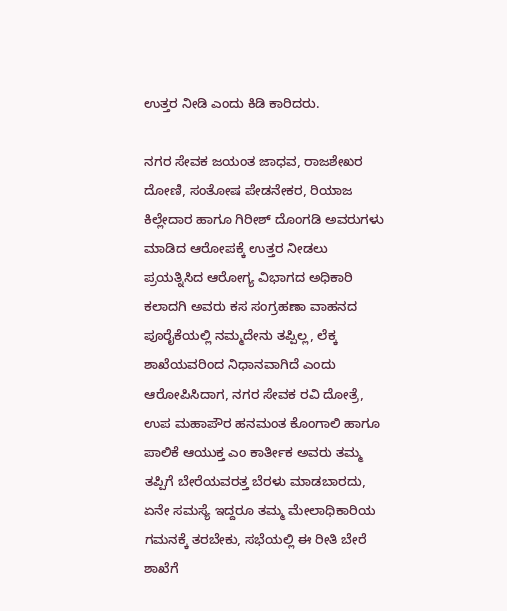ಉತ್ತರ ನೀಡಿ ಎಂದು ಕಿಡಿ ಕಾರಿದರು.

ನಗರ ಸೇವಕ ಜಯಂತ ಜಾಧವ, ರಾಜಶೇಖರ ದೋಣಿ, ಸಂತೋಷ ಪೇಡನೇಕರ, ರಿಯಾಜ ಕಿಲ್ಲೇದಾರ ಹಾಗೂ ಗಿರೀಶ್ ದೊಂಗಡಿ ಅವರುಗಳು ಮಾಡಿದ ಆರೋಪಕ್ಕೆ ಉತ್ತರ ನೀಡಲು ಪ್ರಯತ್ನಿಸಿದ ಆರೋಗ್ಯ ವಿಭಾಗದ ಅಧಿಕಾರಿ ಕಲಾದಗಿ ಅವರು ಕಸ ಸಂಗ್ರಹಣಾ ವಾಹನದ ಪೂರೈಕೆಯಲ್ಲಿ ನಮ್ಮದೇನು ತಪ್ಪಿಲ್ಲ, ಲೆಕ್ಕ ಶಾಖೆಯವರಿಂದ ನಿಧಾನವಾಗಿದೆ ಎಂದು ಆರೋಪಿಸಿದಾಗ, ನಗರ ಸೇವಕ ರವಿ ದೋತ್ರೆ, ಉಪ ಮಹಾಪೌರ ಹನಮಂತ ಕೊಂಗಾಲಿ ಹಾಗೂ ಪಾಲಿಕೆ ಆಯುಕ್ತ ಎಂ ಕಾರ್ತೀಕ ಅವರು ತಮ್ಮ ತಪ್ಪಿಗೆ ಬೇರೆಯವರತ್ತ ಬೆರಳು ಮಾಡಬಾರದು, ಏನೇ ಸಮಸ್ಯೆ ಇದ್ದರೂ ತಮ್ಮ ಮೇಲಾಧಿಕಾರಿಯ ಗಮನಕ್ಕೆ ತರಬೇಕು, ಸಭೆಯಲ್ಲಿ ಈ ರೀತಿ ಬೇರೆ ಶಾಖೆಗೆ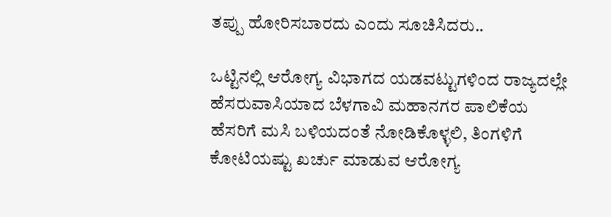ತಪ್ಪು ಹೋರಿಸಬಾರದು ಎಂದು ಸೂಚಿಸಿದರು..

ಒಟ್ಟಿನಲ್ಲಿ ಆರೋಗ್ಯ ವಿಭಾಗದ ಯಡವಟ್ಟುಗಳಿಂದ ರಾಜ್ಯದಲ್ಲೇ ಹೆಸರುವಾಸಿಯಾದ ಬೆಳಗಾವಿ ಮಹಾನಗರ ಪಾಲಿಕೆಯ ಹೆಸರಿಗೆ ಮಸಿ ಬಳಿಯದಂತೆ ನೋಡಿಕೊಳ್ಳಲಿ, ತಿಂಗಳಿಗೆ ಕೋಟಿಯಷ್ಟು ಖರ್ಚು ಮಾಡುವ ಆರೋಗ್ಯ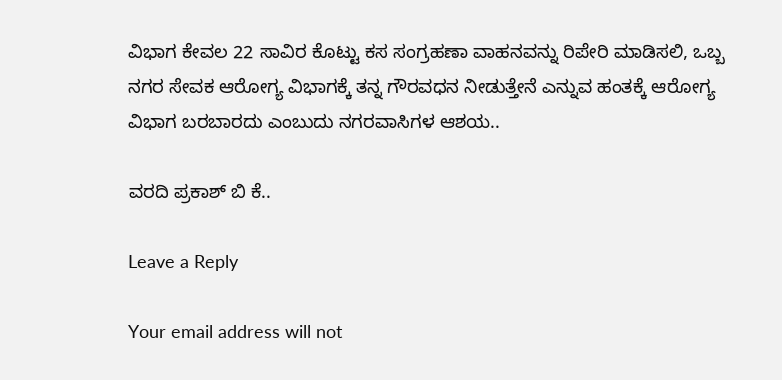ವಿಭಾಗ ಕೇವಲ 22 ಸಾವಿರ ಕೊಟ್ಟು ಕಸ ಸಂಗ್ರಹಣಾ ವಾಹನವನ್ನು ರಿಪೇರಿ ಮಾಡಿಸಲಿ, ಒಬ್ಬ ನಗರ ಸೇವಕ ಆರೋಗ್ಯ ವಿಭಾಗಕ್ಕೆ ತನ್ನ ಗೌರವಧನ ನೀಡುತ್ತೇನೆ ಎನ್ನುವ ಹಂತಕ್ಕೆ ಆರೋಗ್ಯ ವಿಭಾಗ ಬರಬಾರದು ಎಂಬುದು ನಗರವಾಸಿಗಳ ಆಶಯ..

ವರದಿ ಪ್ರಕಾಶ್ ಬಿ ಕೆ..

Leave a Reply

Your email address will not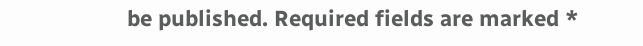be published. Required fields are marked *